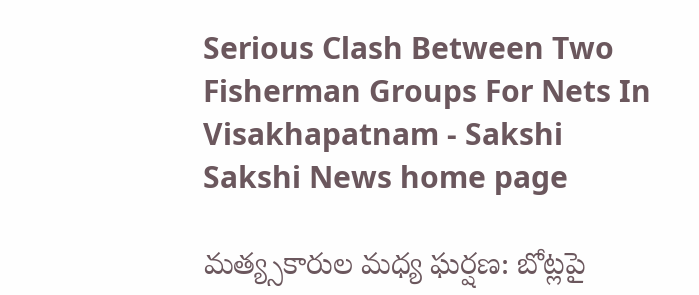Serious Clash Between Two Fisherman Groups For Nets In Visakhapatnam - Sakshi
Sakshi News home page

మత్య్సకారుల మధ్య ఘర్షణ: బోట్లపై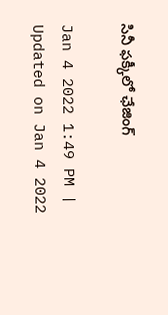సినీ ఫక్కీలో ఛేజింగ్‌

Jan 4 2022 1:49 PM | Updated on Jan 4 2022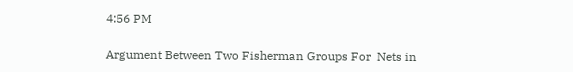4:56 PM

Argument Between Two Fisherman Groups For  Nets in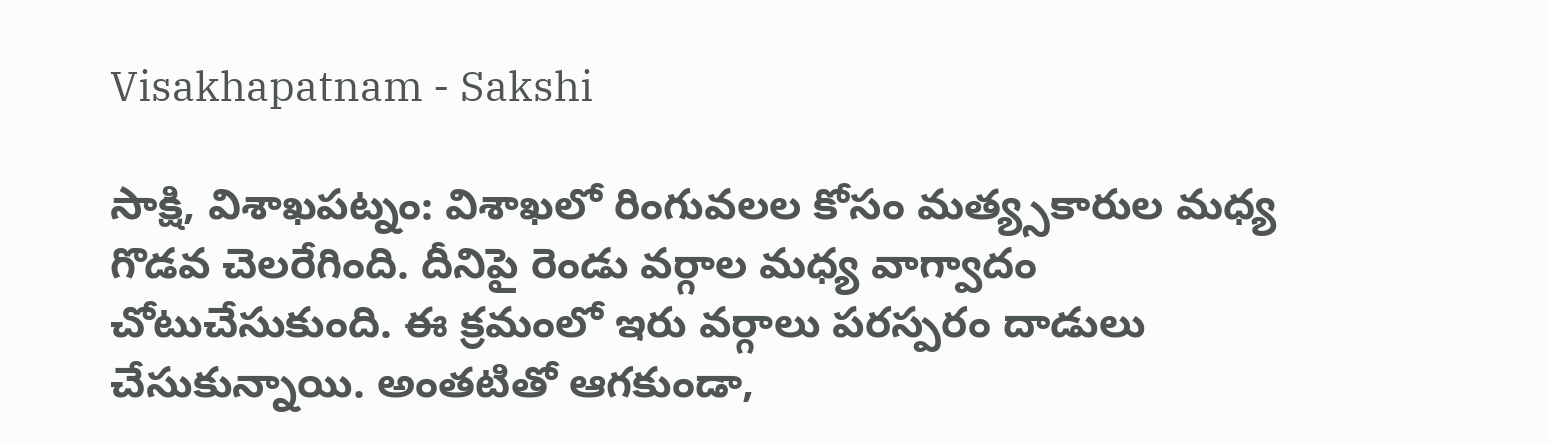Visakhapatnam - Sakshi

సాక్షి, విశాఖపట్నం: విశాఖలో రింగువలల కోసం మత్య్సకారుల మధ్య గొడవ చెలరేగింది. దీనిపై రెండు వర్గాల మధ్య వాగ్వాదం చోటుచేసుకుంది. ఈ క్రమంలో ఇరు వర్గాలు పరస్పరం దాడులు చేసుకున్నాయి. అంతటితో ఆగకుండా,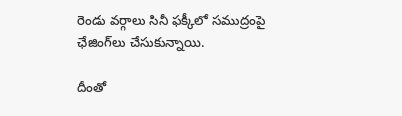రెండు వర్గాలు సినీ ఫక్కీలో సముద్రంపై ఛేజింగ్‌లు చేసుకున్నాయి.

దీంతో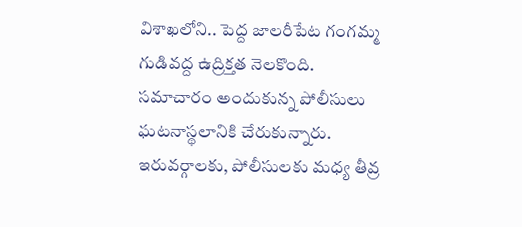విశాఖలోని.. పెద్ద జాలరీపేట గంగమ్మ గుడివద్ద ఉద్రిక్తత నెలకొంది. సమాచారం అందుకున్న పోలీసులు ఘటనాస్థలానికి చేరుకున్నారు. ఇరువర్గాలకు, పోలీసులకు మధ్య తీవ్ర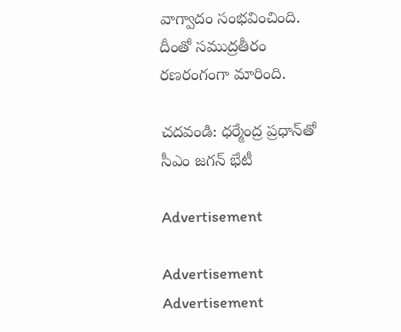వాగ్వాదం సంభవించింది. దీంతో సముద్రతీరం రణరంగంగా మారింది.

చదవండి: ధర్మేంద్ర ప్రధాన్‌తో సీఎం జగన్‌ భేటీ

Advertisement

Advertisement
Advertisement